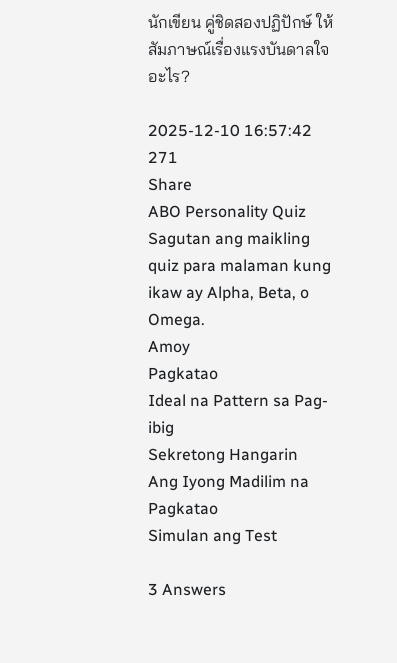นักเขียน คู่ชิดสองปฏิปักษ์ ให้สัมภาษณ์เรื่องแรงบันดาลใจอะไร?

2025-12-10 16:57:42
271
Share
ABO Personality Quiz
Sagutan ang maikling quiz para malaman kung ikaw ay Alpha, Beta, o Omega.
Amoy
Pagkatao
Ideal na Pattern sa Pag-ibig
Sekretong Hangarin
Ang Iyong Madilim na Pagkatao
Simulan ang Test

3 Answers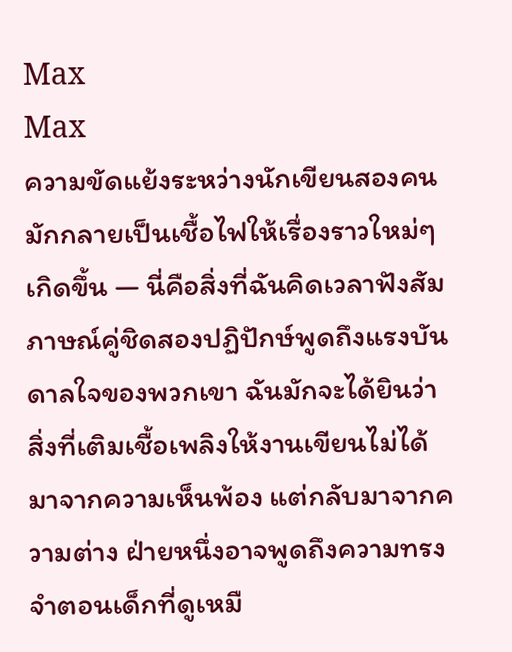Max
Max
ความขัดแย้งระหว่างนักเขียนสองคนมักกลายเป็นเชื้อไฟให้เรื่องราวใหม่ๆ เกิดขึ้น — นี่คือสิ่งที่ฉันคิดเวลาฟังสัมภาษณ์คู่ชิดสองปฏิปักษ์พูดถึงแรงบันดาลใจของพวกเขา ฉันมักจะได้ยินว่าสิ่งที่เติมเชื้อเพลิงให้งานเขียนไม่ได้มาจากความเห็นพ้อง แต่กลับมาจากความต่าง ฝ่ายหนึ่งอาจพูดถึงความทรงจำตอนเด็กที่ดูเหมื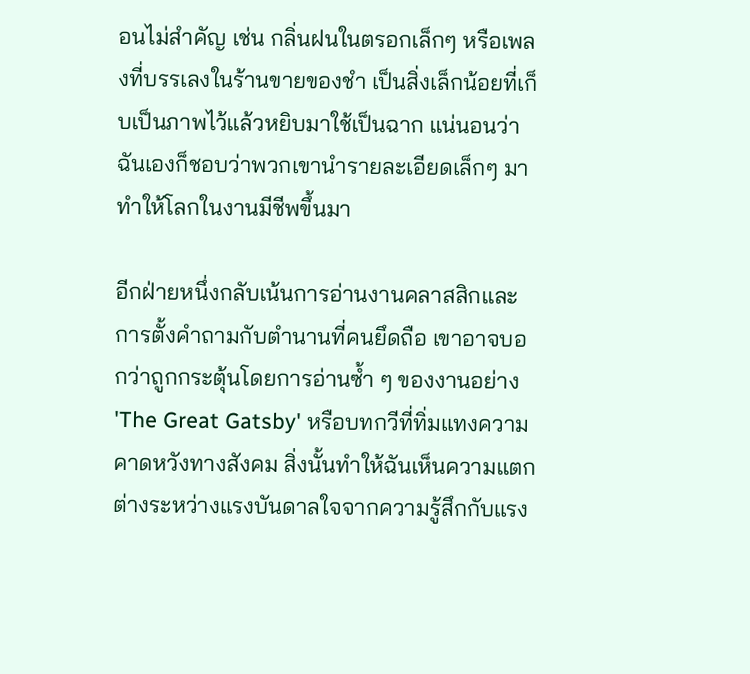อนไม่สำคัญ เช่น กลิ่นฝนในตรอกเล็กๆ หรือเพลงที่บรรเลงในร้านขายของชำ เป็นสิ่งเล็กน้อยที่เก็บเป็นภาพไว้แล้วหยิบมาใช้เป็นฉาก แน่นอนว่าฉันเองก็ชอบว่าพวกเขานำรายละเอียดเล็กๆ มาทำให้โลกในงานมีชีพขึ้นมา

อีกฝ่ายหนึ่งกลับเน้นการอ่านงานคลาสสิกและการตั้งคำถามกับตำนานที่คนยึดถือ เขาอาจบอกว่าถูกกระตุ้นโดยการอ่านซ้ำ ๆ ของงานอย่าง 'The Great Gatsby' หรือบทกวีที่ทิ่มแทงความคาดหวังทางสังคม สิ่งนั้นทำให้ฉันเห็นความแตกต่างระหว่างแรงบันดาลใจจากความรู้สึกกับแรง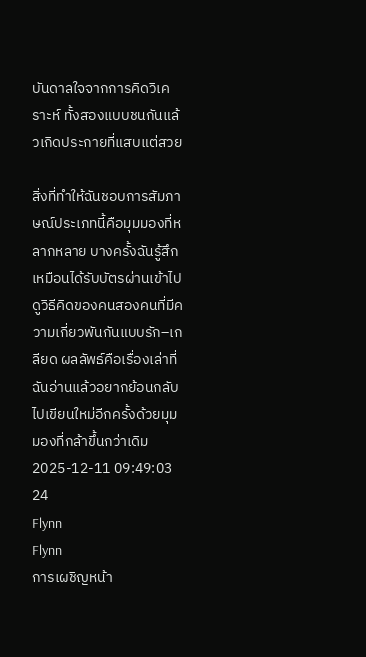บันดาลใจจากการคิดวิเคราะห์ ทั้งสองแบบชนกันแล้วเกิดประกายที่แสบแต่สวย

สิ่งที่ทำให้ฉันชอบการสัมภาษณ์ประเภทนี้คือมุมมองที่หลากหลาย บางครั้งฉันรู้สึกเหมือนได้รับบัตรผ่านเข้าไปดูวิธีคิดของคนสองคนที่มีความเกี่ยวพันกันแบบรัก–เกลียด ผลลัพธ์คือเรื่องเล่าที่ฉันอ่านแล้วอยากย้อนกลับไปเขียนใหม่อีกครั้งด้วยมุมมองที่กล้าขึ้นกว่าเดิม
2025-12-11 09:49:03
24
Flynn
Flynn
การเผชิญหน้า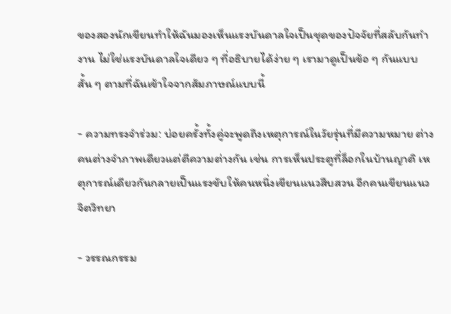ของสองนักเขียนทำให้ฉันมองเห็นแรงบันดาลใจเป็นชุดของปัจจัยที่สลับกันทำงาน ไม่ใช่แรงบันดาลใจเดียว ๆ ที่อธิบายได้ง่าย ๆ เรามาดูเป็นข้อ ๆ กันแบบสั้น ๆ ตามที่ฉันเข้าใจจากสัมภาษณ์แบบนี้

- ความทรงจำร่วม: บ่อยครั้งทั้งคู่จะพูดถึงเหตุการณ์ในวัยรุ่นที่มีความหมาย ต่างคนต่างจำภาพเดียวแต่ตีความต่างกัน เช่น การเห็นประตูที่ล็อกในบ้านญาติ เหตุการณ์เดียวกันกลายเป็นแรงขับให้คนหนึ่งเขียนแนวสืบสวน อีกคนเขียนแนวจิตวิทยา

- วรรณกรรม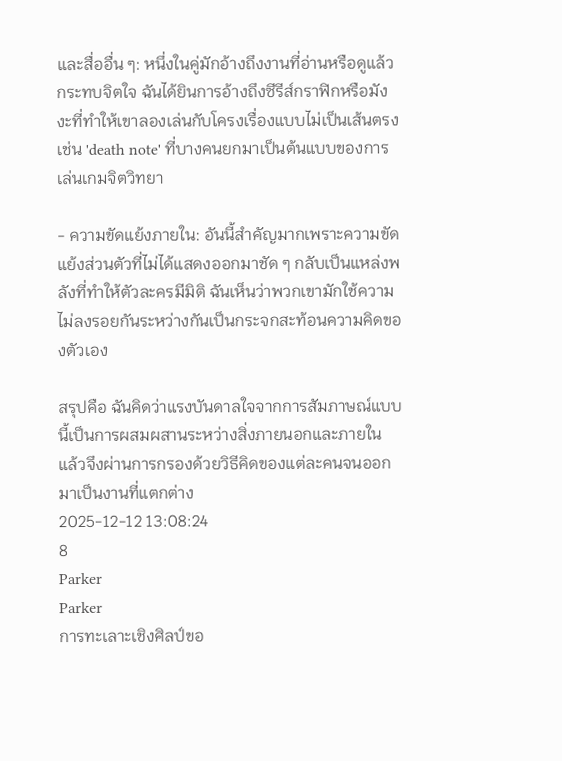และสื่ออื่น ๆ: หนึ่งในคู่มักอ้างถึงงานที่อ่านหรือดูแล้วกระทบจิตใจ ฉันได้ยินการอ้างถึงซีรีส์กราฟิกหรือมังงะที่ทำให้เขาลองเล่นกับโครงเรื่องแบบไม่เป็นเส้นตรง เช่น 'death note' ที่บางคนยกมาเป็นต้นแบบของการเล่นเกมจิตวิทยา

- ความขัดแย้งภายใน: อันนี้สำคัญมากเพราะความขัดแย้งส่วนตัวที่ไม่ได้แสดงออกมาชัด ๆ กลับเป็นแหล่งพลังที่ทำให้ตัวละครมีมิติ ฉันเห็นว่าพวกเขามักใช้ความไม่ลงรอยกันระหว่างกันเป็นกระจกสะท้อนความคิดของตัวเอง

สรุปคือ ฉันคิดว่าแรงบันดาลใจจากการสัมภาษณ์แบบนี้เป็นการผสมผสานระหว่างสิ่งภายนอกและภายใน แล้วจึงผ่านการกรองด้วยวิธีคิดของแต่ละคนจนออกมาเป็นงานที่แตกต่าง
2025-12-12 13:08:24
8
Parker
Parker
การทะเลาะเชิงศิลป์ขอ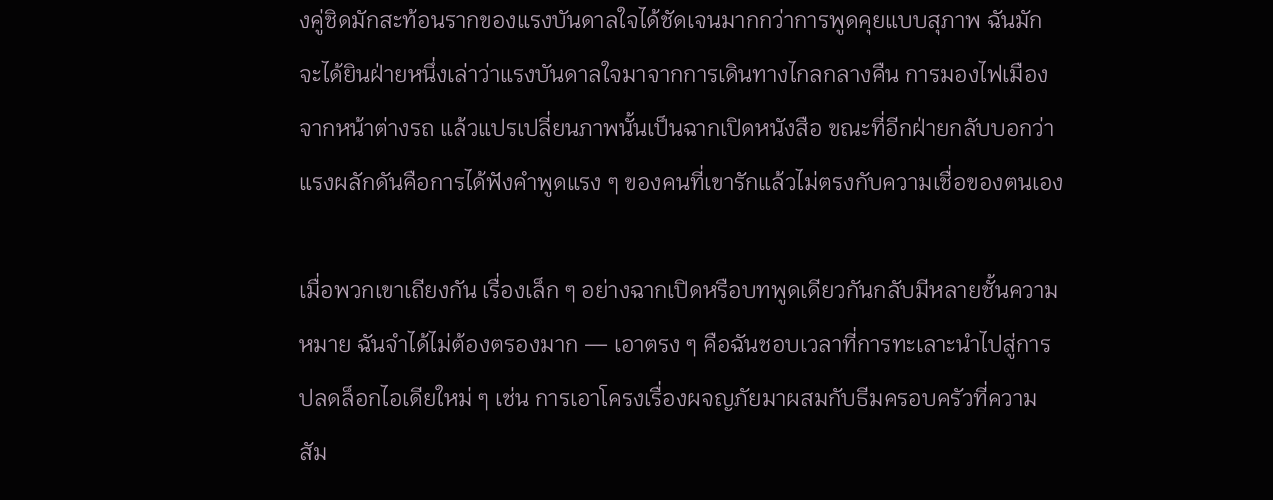งคู่ชิดมักสะท้อนรากของแรงบันดาลใจได้ชัดเจนมากกว่าการพูดคุยแบบสุภาพ ฉันมักจะได้ยินฝ่ายหนึ่งเล่าว่าแรงบันดาลใจมาจากการเดินทางไกลกลางคืน การมองไฟเมืองจากหน้าต่างรถ แล้วแปรเปลี่ยนภาพนั้นเป็นฉากเปิดหนังสือ ขณะที่อีกฝ่ายกลับบอกว่าแรงผลักดันคือการได้ฟังคำพูดแรง ๆ ของคนที่เขารักแล้วไม่ตรงกับความเชื่อของตนเอง

เมื่อพวกเขาเถียงกัน เรื่องเล็ก ๆ อย่างฉากเปิดหรือบทพูดเดียวกันกลับมีหลายชั้นความหมาย ฉันจำได้ไม่ต้องตรองมาก — เอาตรง ๆ คือฉันชอบเวลาที่การทะเลาะนำไปสู่การปลดล็อกไอเดียใหม่ ๆ เช่น การเอาโครงเรื่องผจญภัยมาผสมกับธีมครอบครัวที่ความสัม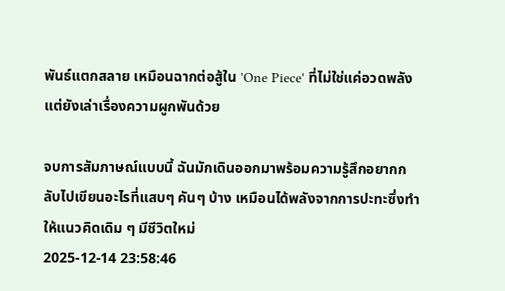พันธ์แตกสลาย เหมือนฉากต่อสู้ใน 'One Piece' ที่ไม่ใช่แค่อวดพลัง แต่ยังเล่าเรื่องความผูกพันด้วย

จบการสัมภาษณ์แบบนี้ ฉันมักเดินออกมาพร้อมความรู้สึกอยากกลับไปเขียนอะไรที่แสบๆ คันๆ บ้าง เหมือนได้พลังจากการปะทะซึ่งทำให้แนวคิดเดิม ๆ มีชีวิตใหม่
2025-12-14 23:58:46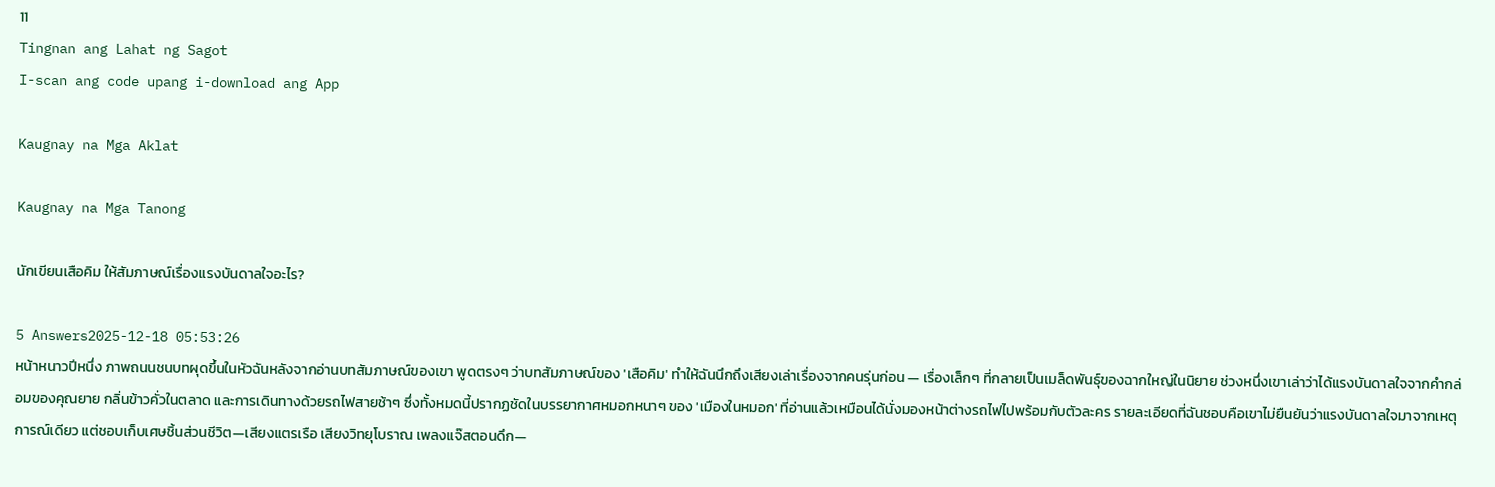11
Tingnan ang Lahat ng Sagot
I-scan ang code upang i-download ang App

Kaugnay na Mga Aklat

Kaugnay na Mga Tanong

นักเขียนเสือคิม ให้สัมภาษณ์เรื่องแรงบันดาลใจอะไร?

5 Answers2025-12-18 05:53:26
หน้าหนาวปีหนึ่ง ภาพถนนชนบทผุดขึ้นในหัวฉันหลังจากอ่านบทสัมภาษณ์ของเขา พูดตรงๆ ว่าบทสัมภาษณ์ของ 'เสือคิม' ทำให้ฉันนึกถึงเสียงเล่าเรื่องจากคนรุ่นก่อน — เรื่องเล็กๆ ที่กลายเป็นเมล็ดพันธุ์ของฉากใหญ่ในนิยาย ช่วงหนึ่งเขาเล่าว่าได้แรงบันดาลใจจากคำกล่อมของคุณยาย กลิ่นข้าวคั่วในตลาด และการเดินทางด้วยรถไฟสายช้าๆ ซึ่งทั้งหมดนี้ปรากฏชัดในบรรยากาศหมอกหนาๆ ของ 'เมืองในหมอก' ที่อ่านแล้วเหมือนได้นั่งมองหน้าต่างรถไฟไปพร้อมกับตัวละคร รายละเอียดที่ฉันชอบคือเขาไม่ยืนยันว่าแรงบันดาลใจมาจากเหตุการณ์เดียว แต่ชอบเก็บเศษชิ้นส่วนชีวิต—เสียงแตรเรือ เสียงวิทยุโบราณ เพลงแจ๊สตอนดึก—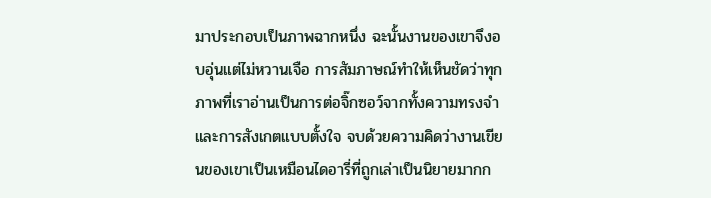มาประกอบเป็นภาพฉากหนึ่ง ฉะนั้นงานของเขาจึงอบอุ่นแต่ไม่หวานเจือ การสัมภาษณ์ทำให้เห็นชัดว่าทุกภาพที่เราอ่านเป็นการต่อจิ๊กซอว์จากทั้งความทรงจำและการสังเกตแบบตั้งใจ จบด้วยความคิดว่างานเขียนของเขาเป็นเหมือนไดอารี่ที่ถูกเล่าเป็นนิยายมากก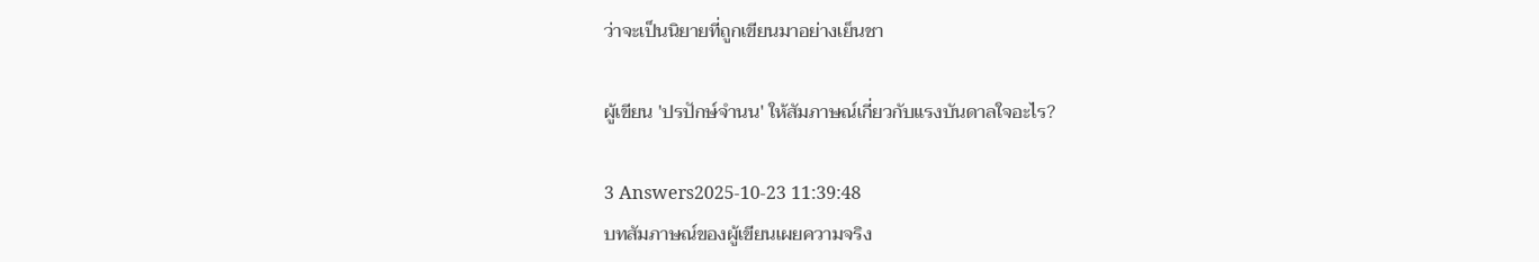ว่าจะเป็นนิยายที่ถูกเขียนมาอย่างเย็นชา

ผู้เขียน 'ปรปักษ์จำนน' ให้สัมภาษณ์เกี่ยวกับแรงบันดาลใจอะไร?

3 Answers2025-10-23 11:39:48
บทสัมภาษณ์ของผู้เขียนเผยความจริง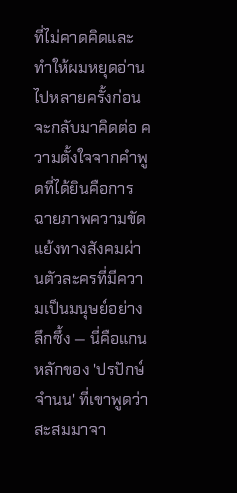ที่ไม่คาดคิดและทำให้ผมหยุดอ่านไปหลายครั้งก่อนจะกลับมาคิดต่อ ความตั้งใจจากคำพูดที่ได้ยินคือการฉายภาพความขัดแย้งทางสังคมผ่านตัวละครที่มีความเป็นมนุษย์อย่างลึกซึ้ง — นี่คือแกนหลักของ 'ปรปักษ์จำนน' ที่เขาพูดว่าสะสมมาจา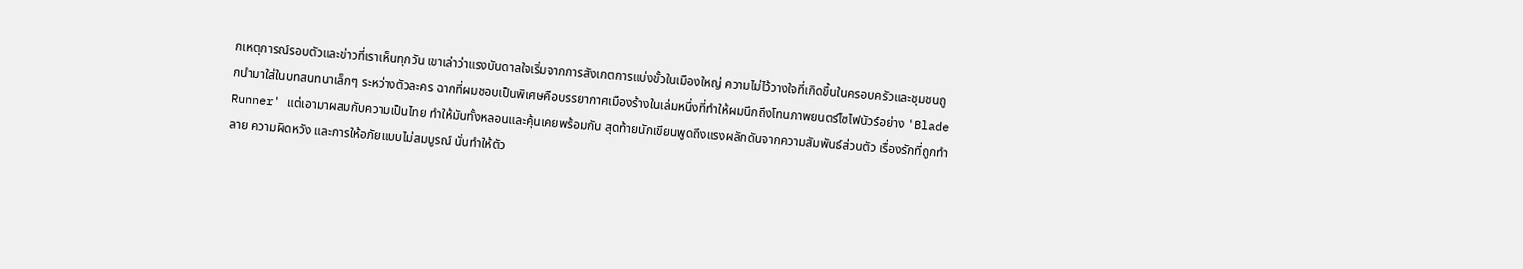กเหตุการณ์รอบตัวและข่าวที่เราเห็นทุกวัน เขาเล่าว่าแรงบันดาลใจเริ่มจากการสังเกตการแบ่งขั้วในเมืองใหญ่ ความไม่ไว้วางใจที่เกิดขึ้นในครอบครัวและชุมชนถูกนำมาใส่ในบทสนทนาเล็กๆ ระหว่างตัวละคร ฉากที่ผมชอบเป็นพิเศษคือบรรยากาศเมืองร้างในเล่มหนึ่งที่ทำให้ผมนึกถึงโทนภาพยนตร์ไซไฟนัวร์อย่าง 'Blade Runner' แต่เอามาผสมกับความเป็นไทย ทำให้มันทั้งหลอนและคุ้นเคยพร้อมกัน สุดท้ายนักเขียนพูดถึงแรงผลักดันจากความสัมพันธ์ส่วนตัว เรื่องรักที่ถูกทำลาย ความผิดหวัง และการให้อภัยแบบไม่สมบูรณ์ นั่นทำให้ตัว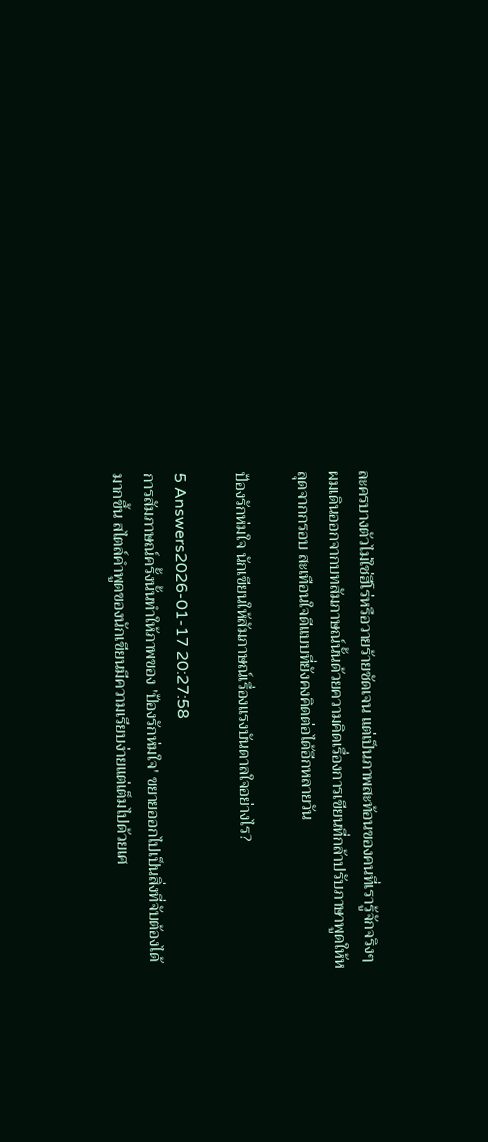ละครบางตัวไม่ใช่ฮีโร่หรือวายร้ายชัดเจน แต่เป็นภาพสะท้อนของคนที่เรารู้จักจริงๆ ผมเดินออกจากบทสัมภาษณ์นั้นด้วยความคิดเรื่องการเขียนที่กล้าปรับภาษาพูดให้หลุดจากกรอบ สะเทือนใจดีแบบที่ยังคงคิดต่อได้อีกหลายวัน

ป้องรักห่มใจ นักเขียนให้สัมภาษณ์เรื่องแรงบันดาลใจอย่างไร?

5 Answers2026-01-17 20:27:58
การสัมภาษณ์ครั้งนั้นทำให้ภาพของ 'ป้องรักห่มใจ' ขยายออกไปเป็นสิ่งที่จับต้องได้มากขึ้น สไตล์คำพูดของนักเขียนมีความเรียบง่ายแต่เต็มไปด้วยเศ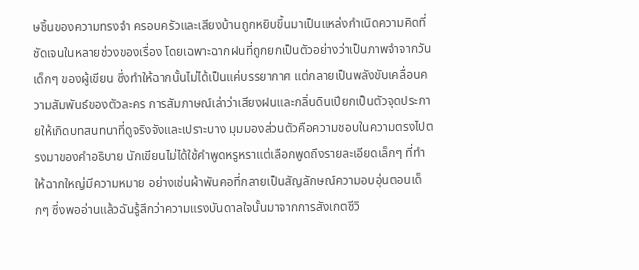ษชิ้นของความทรงจำ ครอบครัวและเสียงบ้านถูกหยิบขึ้นมาเป็นแหล่งกำเนิดความคิดที่ชัดเจนในหลายช่วงของเรื่อง โดยเฉพาะฉากฝนที่ถูกยกเป็นตัวอย่างว่าเป็นภาพจำจากวันเด็กๆ ของผู้เขียน ซึ่งทำให้ฉากนั้นไม่ได้เป็นแค่บรรยากาศ แต่กลายเป็นพลังขับเคลื่อนความสัมพันธ์ของตัวละคร การสัมภาษณ์เล่าว่าเสียงฝนและกลิ่นดินเปียกเป็นตัวจุดประกายให้เกิดบทสนทนาที่ดูจริงจังและเปราะบาง มุมมองส่วนตัวคือความชอบในความตรงไปตรงมาของคำอธิบาย นักเขียนไม่ได้ใช้คำพูดหรูหราแต่เลือกพูดถึงรายละเอียดเล็กๆ ที่ทำให้ฉากใหญ่มีความหมาย อย่างเช่นผ้าพันคอที่กลายเป็นสัญลักษณ์ความอบอุ่นตอนเด็กๆ ซึ่งพออ่านแล้วฉันรู้สึกว่าความแรงบันดาลใจนั้นมาจากการสังเกตชีวิ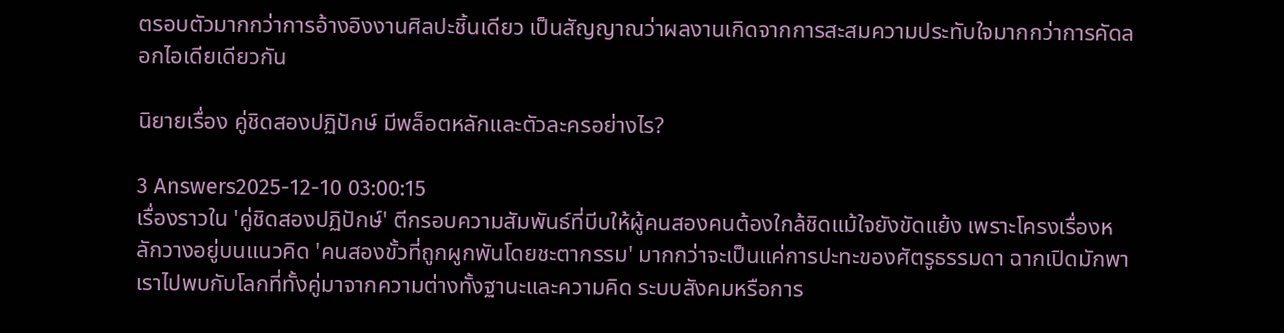ตรอบตัวมากกว่าการอ้างอิงงานศิลปะชิ้นเดียว เป็นสัญญาณว่าผลงานเกิดจากการสะสมความประทับใจมากกว่าการคัดลอกไอเดียเดียวกัน

นิยายเรื่อง คู่ชิดสองปฏิปักษ์ มีพล็อตหลักและตัวละครอย่างไร?

3 Answers2025-12-10 03:00:15
เรื่องราวใน 'คู่ชิดสองปฏิปักษ์' ตีกรอบความสัมพันธ์ที่บีบให้ผู้คนสองคนต้องใกล้ชิดแม้ใจยังขัดแย้ง เพราะโครงเรื่องหลักวางอยู่บนแนวคิด 'คนสองขั้วที่ถูกผูกพันโดยชะตากรรม' มากกว่าจะเป็นแค่การปะทะของศัตรูธรรมดา ฉากเปิดมักพาเราไปพบกับโลกที่ทั้งคู่มาจากความต่างทั้งฐานะและความคิด ระบบสังคมหรือการ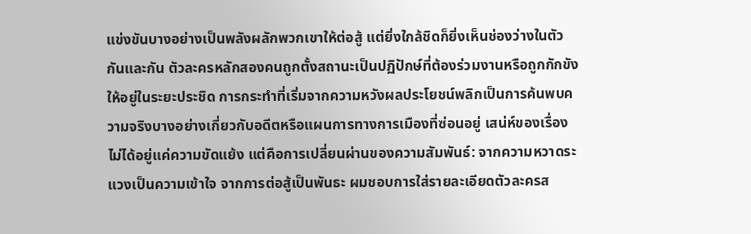แข่งขันบางอย่างเป็นพลังผลักพวกเขาให้ต่อสู้ แต่ยิ่งใกล้ชิดก็ยิ่งเห็นช่องว่างในตัวกันและกัน ตัวละครหลักสองคนถูกตั้งสถานะเป็นปฏิปักษ์ที่ต้องร่วมงานหรือถูกกักขังให้อยู่ในระยะประชิด การกระทำที่เริ่มจากความหวังผลประโยชน์พลิกเป็นการค้นพบความจริงบางอย่างเกี่ยวกับอดีตหรือแผนการทางการเมืองที่ซ่อนอยู่ เสน่ห์ของเรื่องไม่ได้อยู่แค่ความขัดแย้ง แต่คือการเปลี่ยนผ่านของความสัมพันธ์: จากความหวาดระแวงเป็นความเข้าใจ จากการต่อสู้เป็นพันธะ ผมชอบการใส่รายละเอียดตัวละครส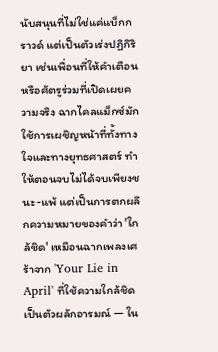นับสนุนที่ไม่ใช่แค่แบ็กกราวด์ แต่เป็นตัวเร่งปฏิกิริยา เช่นเพื่อนที่ให้คำเตือนหรือศัตรูร่วมที่เปิดเผยความจริง ฉากไคลแม็กซ์มักใช้การเผชิญหน้าที่ทั้งทางใจและทางยุทธศาสตร์ ทำให้ตอนจบไม่ได้จบเพียงชนะ-แพ้ แต่เป็นการตกผลึกความหมายของคำว่า 'ใกล้ชิด' เหมือนฉากเพลงเศร้าจาก 'Your Lie in April' ที่ใช้ความใกล้ชิดเป็นตัวผลักอารมณ์ — ใน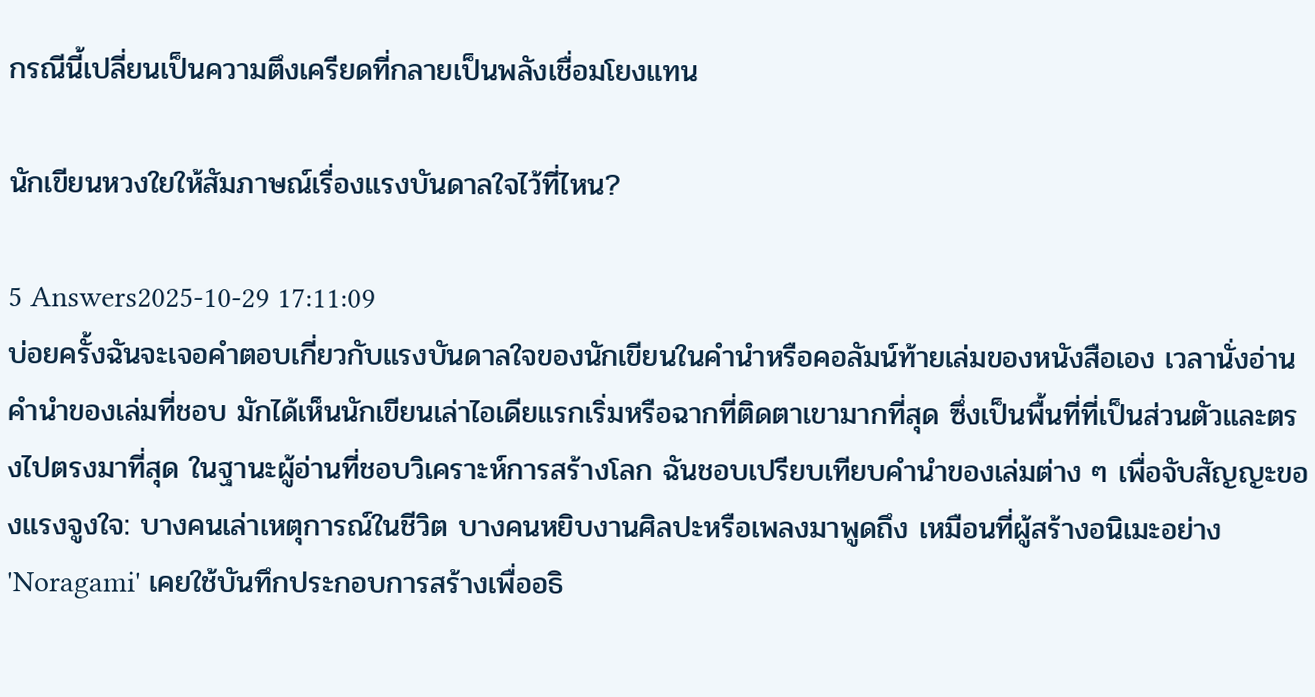กรณีนี้เปลี่ยนเป็นความตึงเครียดที่กลายเป็นพลังเชื่อมโยงแทน

นักเขียนหวงใยให้สัมภาษณ์เรื่องแรงบันดาลใจไว้ที่ไหน?

5 Answers2025-10-29 17:11:09
บ่อยครั้งฉันจะเจอคำตอบเกี่ยวกับแรงบันดาลใจของนักเขียนในคำนำหรือคอลัมน์ท้ายเล่มของหนังสือเอง เวลานั่งอ่านคำนำของเล่มที่ชอบ มักได้เห็นนักเขียนเล่าไอเดียแรกเริ่มหรือฉากที่ติดตาเขามากที่สุด ซึ่งเป็นพื้นที่ที่เป็นส่วนตัวและตรงไปตรงมาที่สุด ในฐานะผู้อ่านที่ชอบวิเคราะห์การสร้างโลก ฉันชอบเปรียบเทียบคำนำของเล่มต่าง ๆ เพื่อจับสัญญะของแรงจูงใจ: บางคนเล่าเหตุการณ์ในชีวิต บางคนหยิบงานศิลปะหรือเพลงมาพูดถึง เหมือนที่ผู้สร้างอนิเมะอย่าง 'Noragami' เคยใช้บันทึกประกอบการสร้างเพื่ออธิ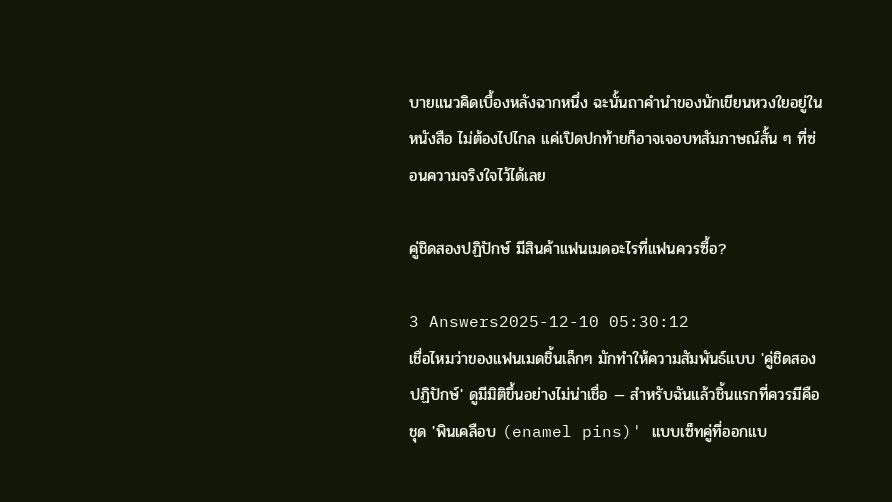บายแนวคิดเบื้องหลังฉากหนึ่ง ฉะนั้นถาคำนำของนักเขียนหวงใยอยู่ในหนังสือ ไม่ต้องไปไกล แค่เปิดปกท้ายก็อาจเจอบทสัมภาษณ์สั้น ๆ ที่ซ่อนความจริงใจไว้ได้เลย

คู่ชิดสองปฏิปักษ์ มีสินค้าแฟนเมดอะไรที่แฟนควรซื้อ?

3 Answers2025-12-10 05:30:12
เชื่อไหมว่าของแฟนเมดชิ้นเล็กๆ มักทำให้ความสัมพันธ์แบบ 'คู่ชิดสองปฏิปักษ์' ดูมีมิติขึ้นอย่างไม่น่าเชื่อ — สำหรับฉันแล้วชิ้นแรกที่ควรมีคือชุด 'พินเคลือบ (enamel pins)' แบบเซ็ทคู่ที่ออกแบ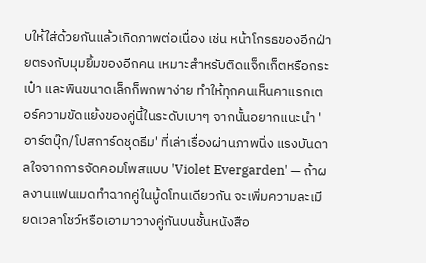บให้ใส่ด้วยกันแล้วเกิดภาพต่อเนื่อง เช่น หน้าโกรธของอีกฝ่ายตรงกับมุมยิ้มของอีกคน เหมาะสำหรับติดแจ็กเก็ตหรือกระเป๋า และพินขนาดเล็กก็พกพาง่าย ทำให้ทุกคนเห็นคาแรกเตอร์ความขัดแย้งของคู่นี้ในระดับเบาๆ จากนั้นอยากแนะนำ 'อาร์ตบุ๊ก/โปสการ์ดชุดธีม' ที่เล่าเรื่องผ่านภาพนิ่ง แรงบันดาลใจจากการจัดคอมโพสแบบ 'Violet Evergarden' — ถ้าผลงานแฟนเมดทำฉากคู่ในมู้ดโทนเดียวกัน จะเพิ่มความละเมียดเวลาโชว์หรือเอามาวางคู่กันบนชั้นหนังสือ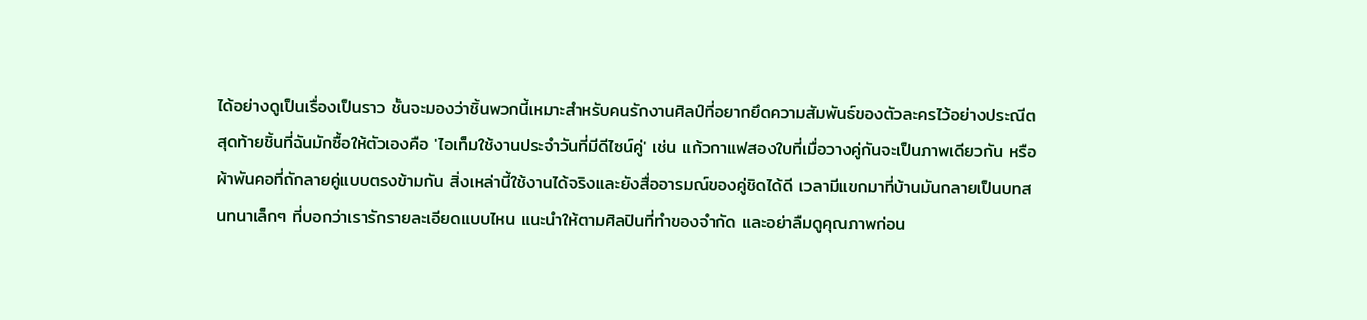ได้อย่างดูเป็นเรื่องเป็นราว ชั้นจะมองว่าชิ้นพวกนี้เหมาะสำหรับคนรักงานศิลป์ที่อยากยึดความสัมพันธ์ของตัวละครไว้อย่างประณีต สุดท้ายชิ้นที่ฉันมักซื้อให้ตัวเองคือ 'ไอเท็มใช้งานประจำวันที่มีดีไซน์คู่' เช่น แก้วกาแฟสองใบที่เมื่อวางคู่กันจะเป็นภาพเดียวกัน หรือผ้าพันคอที่ถักลายคู่แบบตรงข้ามกัน สิ่งเหล่านี้ใช้งานได้จริงและยังสื่ออารมณ์ของคู่ชิดได้ดี เวลามีแขกมาที่บ้านมันกลายเป็นบทสนทนาเล็กๆ ที่บอกว่าเรารักรายละเอียดแบบไหน แนะนำให้ตามศิลปินที่ทำของจำกัด และอย่าลืมดูคุณภาพก่อน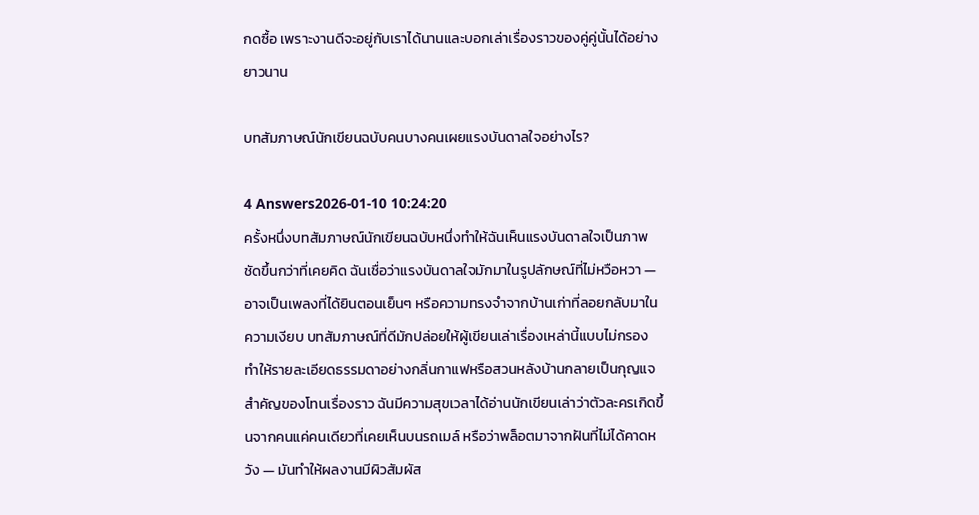กดซื้อ เพราะงานดีจะอยู่กับเราได้นานและบอกเล่าเรื่องราวของคู่คู่นั้นได้อย่างยาวนาน

บทสัมภาษณ์นักเขียนฉบับคนบางคนเผยแรงบันดาลใจอย่างไร?

4 Answers2026-01-10 10:24:20
ครั้งหนึ่งบทสัมภาษณ์นักเขียนฉบับหนึ่งทำให้ฉันเห็นแรงบันดาลใจเป็นภาพชัดขึ้นกว่าที่เคยคิด ฉันเชื่อว่าแรงบันดาลใจมักมาในรูปลักษณ์ที่ไม่หวือหวา — อาจเป็นเพลงที่ได้ยินตอนเย็นๆ หรือความทรงจำจากบ้านเก่าที่ลอยกลับมาในความเงียบ บทสัมภาษณ์ที่ดีมักปล่อยให้ผู้เขียนเล่าเรื่องเหล่านี้แบบไม่กรอง ทำให้รายละเอียดธรรมดาอย่างกลิ่นกาแฟหรือสวนหลังบ้านกลายเป็นกุญแจสำคัญของโทนเรื่องราว ฉันมีความสุขเวลาได้อ่านนักเขียนเล่าว่าตัวละครเกิดขึ้นจากคนแค่คนเดียวที่เคยเห็นบนรถเมล์ หรือว่าพล็อตมาจากฝันที่ไม่ได้คาดหวัง — มันทำให้ผลงานมีผิวสัมผัส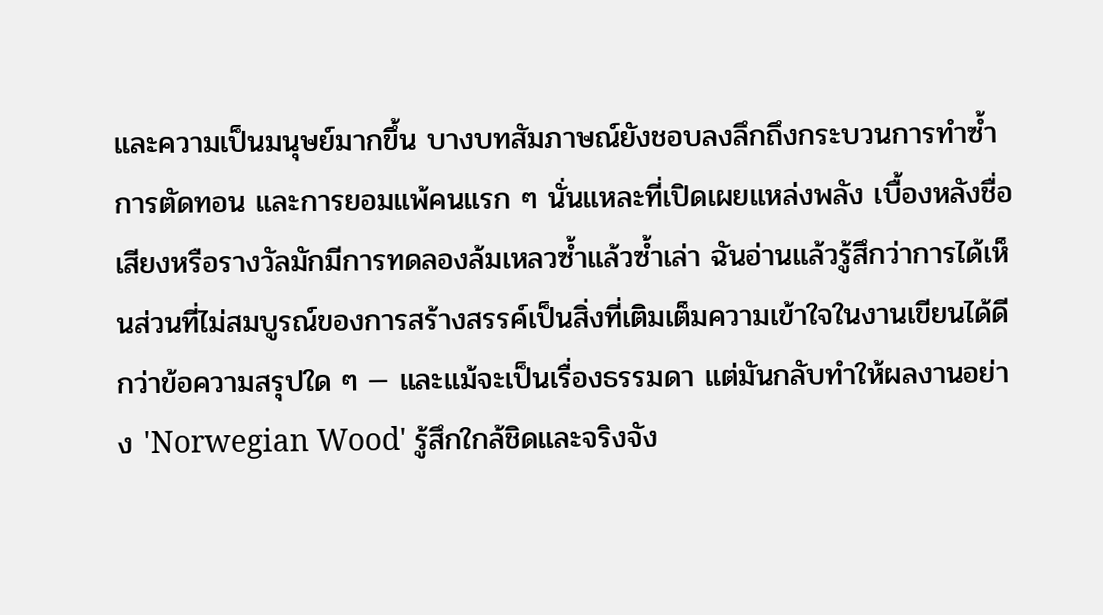และความเป็นมนุษย์มากขึ้น บางบทสัมภาษณ์ยังชอบลงลึกถึงกระบวนการทำซ้ำ การตัดทอน และการยอมแพ้คนแรก ๆ นั่นแหละที่เปิดเผยแหล่งพลัง เบื้องหลังชื่อเสียงหรือรางวัลมักมีการทดลองล้มเหลวซ้ำแล้วซ้ำเล่า ฉันอ่านแล้วรู้สึกว่าการได้เห็นส่วนที่ไม่สมบูรณ์ของการสร้างสรรค์เป็นสิ่งที่เติมเต็มความเข้าใจในงานเขียนได้ดีกว่าข้อความสรุปใด ๆ — และแม้จะเป็นเรื่องธรรมดา แต่มันกลับทำให้ผลงานอย่าง 'Norwegian Wood' รู้สึกใกล้ชิดและจริงจัง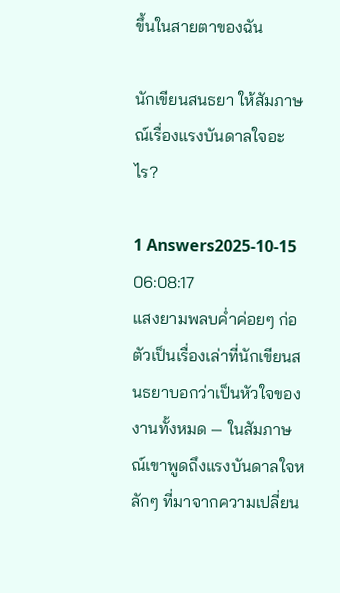ขึ้นในสายตาของฉัน

นักเขียนสนธยา ให้สัมภาษณ์เรื่องแรงบันดาลใจอะไร?

1 Answers2025-10-15 06:08:17
แสงยามพลบค่ำค่อยๆ ก่อตัวเป็นเรื่องเล่าที่นักเขียนสนธยาบอกว่าเป็นหัวใจของงานทั้งหมด — ในสัมภาษณ์เขาพูดถึงแรงบันดาลใจหลักๆ ที่มาจากความเปลี่ยน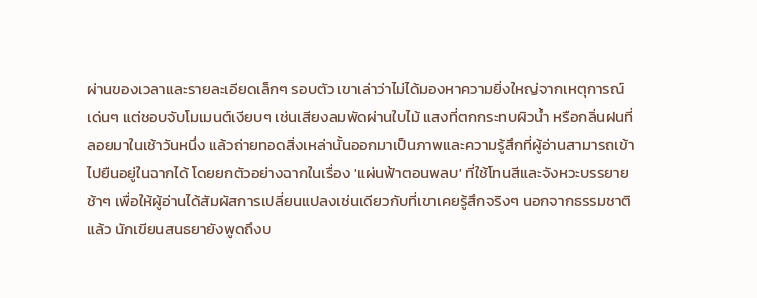ผ่านของเวลาและรายละเอียดเล็กๆ รอบตัว เขาเล่าว่าไม่ได้มองหาความยิ่งใหญ่จากเหตุการณ์เด่นๆ แต่ชอบจับโมเมนต์เงียบๆ เช่นเสียงลมพัดผ่านใบไม้ แสงที่ตกกระทบผิวน้ำ หรือกลิ่นฝนที่ลอยมาในเช้าวันหนึ่ง แล้วถ่ายทอดสิ่งเหล่านั้นออกมาเป็นภาพและความรู้สึกที่ผู้อ่านสามารถเข้าไปยืนอยู่ในฉากได้ โดยยกตัวอย่างฉากในเรื่อง 'แผ่นฟ้าตอนพลบ' ที่ใช้โทนสีและจังหวะบรรยายช้าๆ เพื่อให้ผู้อ่านได้สัมผัสการเปลี่ยนแปลงเช่นเดียวกับที่เขาเคยรู้สึกจริงๆ นอกจากธรรมชาติแล้ว นักเขียนสนธยายังพูดถึงบ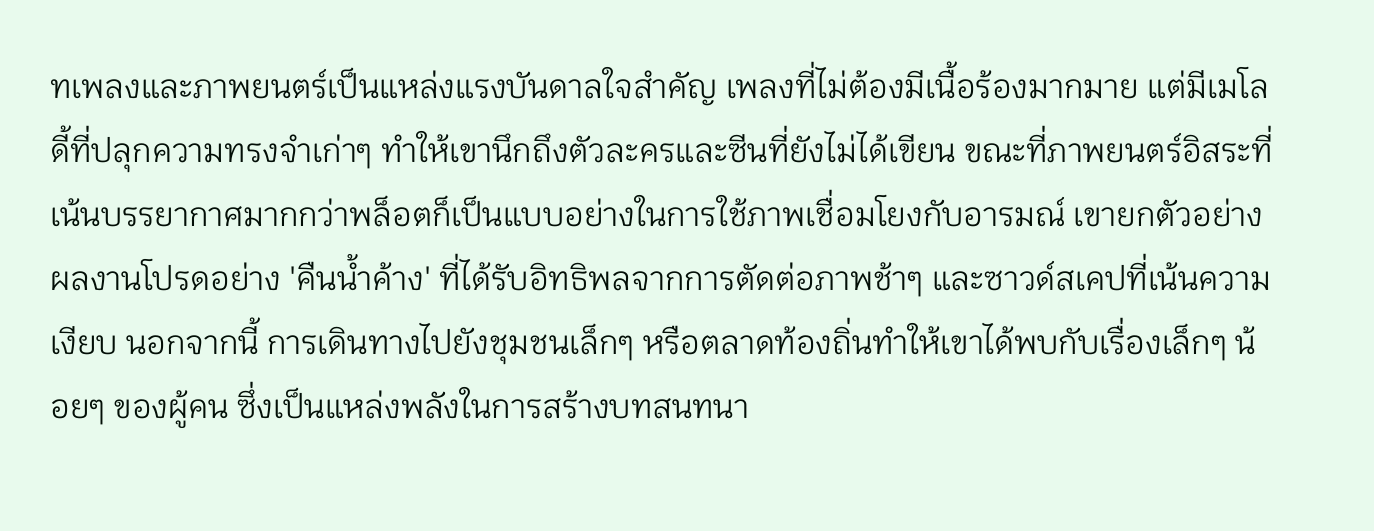ทเพลงและภาพยนตร์เป็นแหล่งแรงบันดาลใจสำคัญ เพลงที่ไม่ต้องมีเนื้อร้องมากมาย แต่มีเมโลดี้ที่ปลุกความทรงจำเก่าๆ ทำให้เขานึกถึงตัวละครและซีนที่ยังไม่ได้เขียน ขณะที่ภาพยนตร์อิสระที่เน้นบรรยากาศมากกว่าพล็อตก็เป็นแบบอย่างในการใช้ภาพเชื่อมโยงกับอารมณ์ เขายกตัวอย่างผลงานโปรดอย่าง 'คืนน้ำค้าง' ที่ได้รับอิทธิพลจากการตัดต่อภาพช้าๆ และซาวด์สเคปที่เน้นความเงียบ นอกจากนี้ การเดินทางไปยังชุมชนเล็กๆ หรือตลาดท้องถิ่นทำให้เขาได้พบกับเรื่องเล็กๆ น้อยๆ ของผู้คน ซึ่งเป็นแหล่งพลังในการสร้างบทสนทนา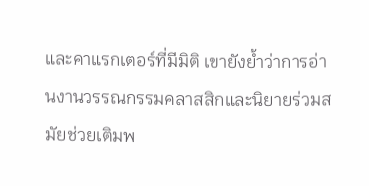และคาแรกเตอร์ที่มีมิติ เขายังย้ำว่าการอ่านงานวรรณกรรมคลาสสิกและนิยายร่วมสมัยช่วยเติมพ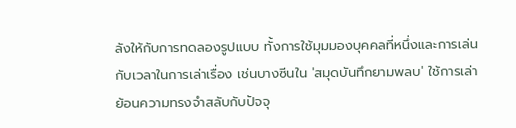ลังให้กับการทดลองรูปแบบ ทั้งการใช้มุมมองบุคคลที่หนึ่งและการเล่นกับเวลาในการเล่าเรื่อง เช่นบางซีนใน 'สมุดบันทึกยามพลบ' ใช้การเล่าย้อนความทรงจำสลับกับปัจจุ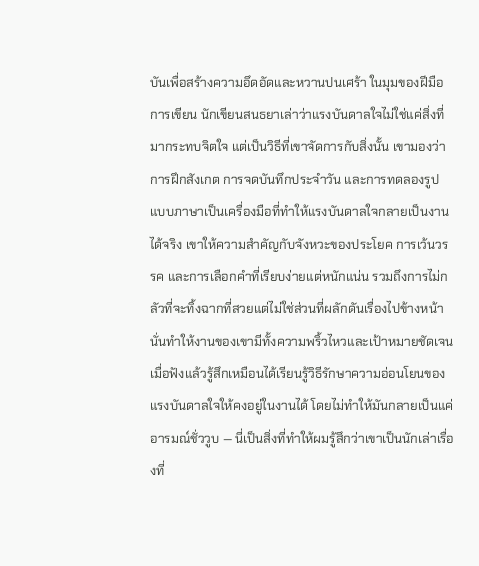บันเพื่อสร้างความอึดอัดและหวานปนเศร้า ในมุมของฝีมือการเขียน นักเขียนสนธยาเล่าว่าแรงบันดาลใจไม่ใช่แค่สิ่งที่มากระทบจิตใจ แต่เป็นวิธีที่เขาจัดการกับสิ่งนั้น เขามองว่าการฝึกสังเกต การจดบันทึกประจำวัน และการทดลองรูปแบบภาษาเป็นเครื่องมือที่ทำให้แรงบันดาลใจกลายเป็นงานได้จริง เขาให้ความสำคัญกับจังหวะของประโยค การเว้นวรรค และการเลือกคำที่เรียบง่ายแต่หนักแน่น รวมถึงการไม่กลัวที่จะทิ้งฉากที่สวยแต่ไม่ใช่ส่วนที่ผลักดันเรื่องไปข้างหน้า นั่นทำให้งานของเขามีทั้งความพริ้วไหวและเป้าหมายชัดเจน เมื่อฟังแล้วรู้สึกเหมือนได้เรียนรู้วิธีรักษาความอ่อนโยนของแรงบันดาลใจให้คงอยู่ในงานได้ โดยไม่ทำให้มันกลายเป็นแค่อารมณ์ชั่ววูบ — นี่เป็นสิ่งที่ทำให้ผมรู้สึกว่าเขาเป็นนักเล่าเรื่องที่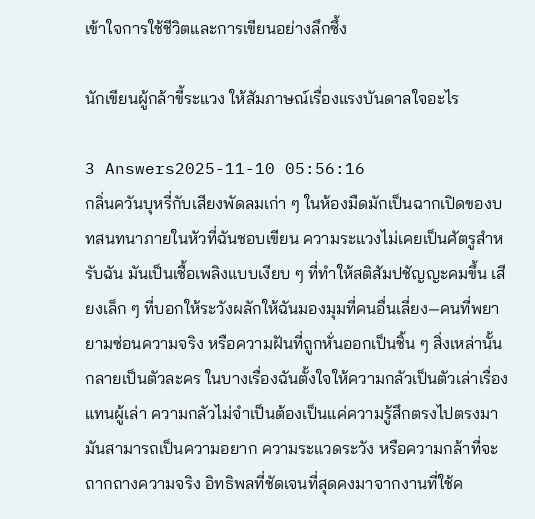เข้าใจการใช้ชีวิตและการเขียนอย่างลึกซึ้ง

นักเขียนผู้กล้าขี้ระแวง ให้สัมภาษณ์เรื่องแรงบันดาลใจอะไร

3 Answers2025-11-10 05:56:16
กลิ่นควันบุหรี่กับเสียงพัดลมเก่า ๆ ในห้องมืดมักเป็นฉากเปิดของบทสนทนาภายในหัวที่ฉันชอบเขียน ความระแวงไม่เคยเป็นศัตรูสำหรับฉัน มันเป็นเชื้อเพลิงแบบเงียบ ๆ ที่ทำให้สติสัมปชัญญะคมขึ้น เสียงเล็ก ๆ ที่บอกให้ระวังผลักให้ฉันมองมุมที่คนอื่นเลี่ยง—คนที่พยายามซ่อนความจริง หรือความฝันที่ถูกหั่นออกเป็นชิ้น ๆ สิ่งเหล่านั้นกลายเป็นตัวละคร ในบางเรื่องฉันตั้งใจให้ความกลัวเป็นตัวเล่าเรื่องแทนผู้เล่า ความกลัวไม่จำเป็นต้องเป็นแค่ความรู้สึกตรงไปตรงมา มันสามารถเป็นความอยาก ความระแวดระวัง หรือความกล้าที่จะถากถางความจริง อิทธิพลที่ชัดเจนที่สุดคงมาจากงานที่ใช้ค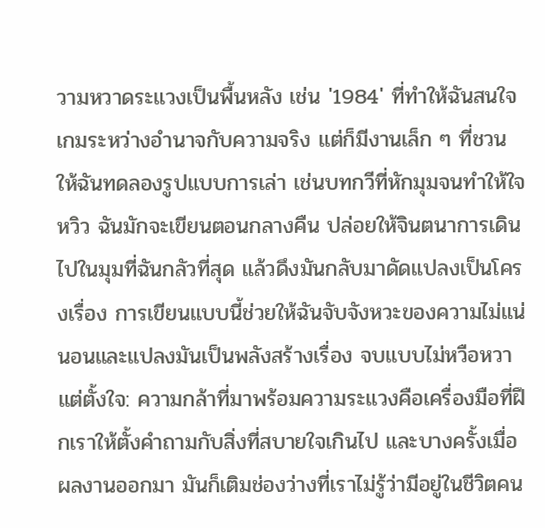วามหวาดระแวงเป็นพื้นหลัง เช่น '1984' ที่ทำให้ฉันสนใจเกมระหว่างอำนาจกับความจริง แต่ก็มีงานเล็ก ๆ ที่ชวนให้ฉันทดลองรูปแบบการเล่า เช่นบทกวีที่หักมุมจนทำให้ใจหวิว ฉันมักจะเขียนตอนกลางคืน ปล่อยให้จินตนาการเดินไปในมุมที่ฉันกลัวที่สุด แล้วดึงมันกลับมาดัดแปลงเป็นโครงเรื่อง การเขียนแบบนี้ช่วยให้ฉันจับจังหวะของความไม่แน่นอนและแปลงมันเป็นพลังสร้างเรื่อง จบแบบไม่หวือหวาแต่ตั้งใจ: ความกล้าที่มาพร้อมความระแวงคือเครื่องมือที่ฝึกเราให้ตั้งคำถามกับสิ่งที่สบายใจเกินไป และบางครั้งเมื่อผลงานออกมา มันก็เติมช่องว่างที่เราไม่รู้ว่ามีอยู่ในชีวิตคน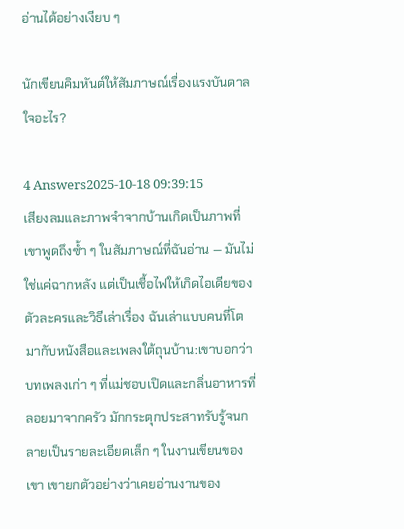อ่านได้อย่างเงียบ ๆ

นักเขียนคิมหันต์ให้สัมภาษณ์เรื่องแรงบันดาลใจอะไร?

4 Answers2025-10-18 09:39:15
เสียงลมและภาพจำจากบ้านเกิดเป็นภาพที่เขาพูดถึงซ้ำ ๆ ในสัมภาษณ์ที่ฉันอ่าน — มันไม่ใช่แค่ฉากหลัง แต่เป็นเชื้อไฟให้เกิดไอเดียของตัวละครและวิธีเล่าเรื่อง ฉันเล่าแบบคนที่โตมากับหนังสือและเพลงใต้ถุนบ้าน:เขาบอกว่าบทเพลงเก่า ๆ ที่แม่ชอบเปิดและกลิ่นอาหารที่ลอยมาจากครัว มักกระตุกประสาทรับรู้จนกลายเป็นรายละเอียดเล็ก ๆ ในงานเขียนของเขา เขายกตัวอย่างว่าเคยอ่านงานของ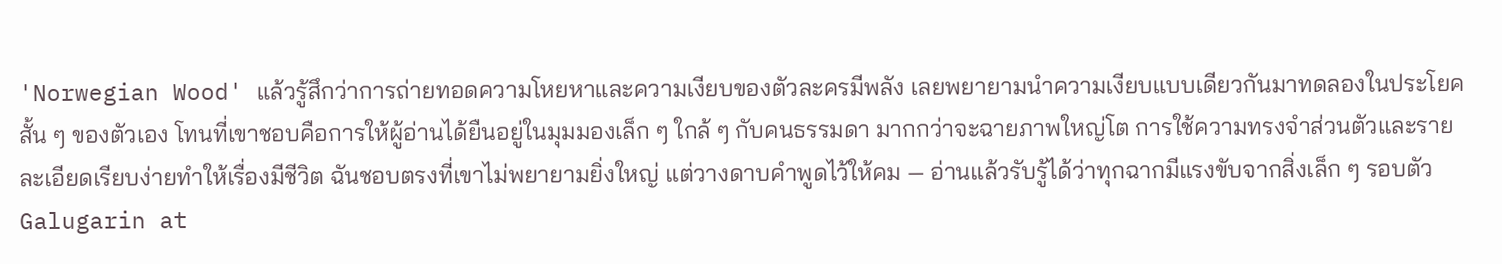'Norwegian Wood' แล้วรู้สึกว่าการถ่ายทอดความโหยหาและความเงียบของตัวละครมีพลัง เลยพยายามนำความเงียบแบบเดียวกันมาทดลองในประโยคสั้น ๆ ของตัวเอง โทนที่เขาชอบคือการให้ผู้อ่านได้ยืนอยู่ในมุมมองเล็ก ๆ ใกล้ ๆ กับคนธรรมดา มากกว่าจะฉายภาพใหญ่โต การใช้ความทรงจำส่วนตัวและรายละเอียดเรียบง่ายทำให้เรื่องมีชีวิต ฉันชอบตรงที่เขาไม่พยายามยิ่งใหญ่ แต่วางดาบคำพูดไว้ให้คม — อ่านแล้วรับรู้ได้ว่าทุกฉากมีแรงขับจากสิ่งเล็ก ๆ รอบตัว
Galugarin at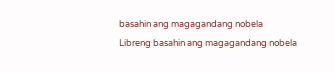basahin ang magagandang nobela
Libreng basahin ang magagandang nobela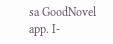sa GoodNovel app. I-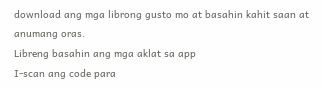download ang mga librong gusto mo at basahin kahit saan at anumang oras.
Libreng basahin ang mga aklat sa app
I-scan ang code para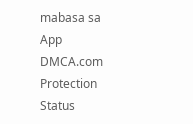mabasa sa App
DMCA.com Protection Status